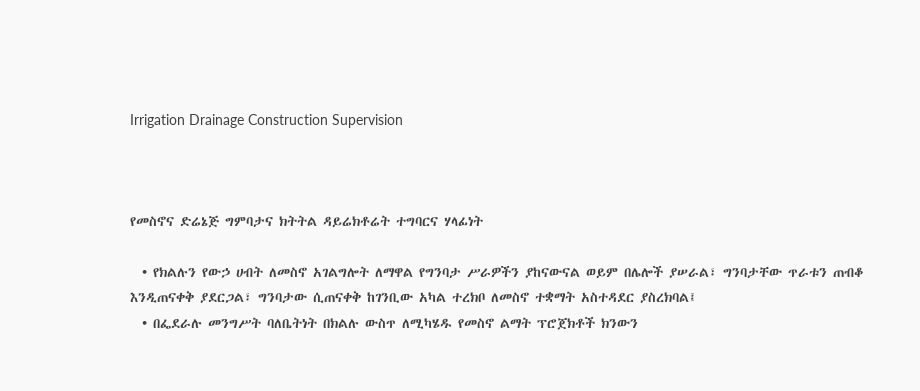Irrigation Drainage Construction Supervision



የመስኖና ድሬኔጅ ግምባታና ክትትል ዳይሬክቶሬት ተግባርና ሃላፊነት

  • የክልሉን የውኃ ሀብት ለመስኖ አገልግሎት ለማዋል የግንባታ ሥራዎችን ያከናውናል ወይም በሌሎች ያሠራል፣ ግንባታቸው ጥራቱን ጠብቆ እንዲጠናቀቅ ያደርጋል፣ ግንባታው ሲጠናቀቅ ከገንቢው አካል ተረክቦ ለመስኖ ተቋማት አስተዳደር ያስረክባል፤
  • በፌደራሉ መንግሥት ባለቤትነት በክልሉ ውስጥ ለሚካሄዱ የመስኖ ልማት ፕሮጀክቶች ክንውን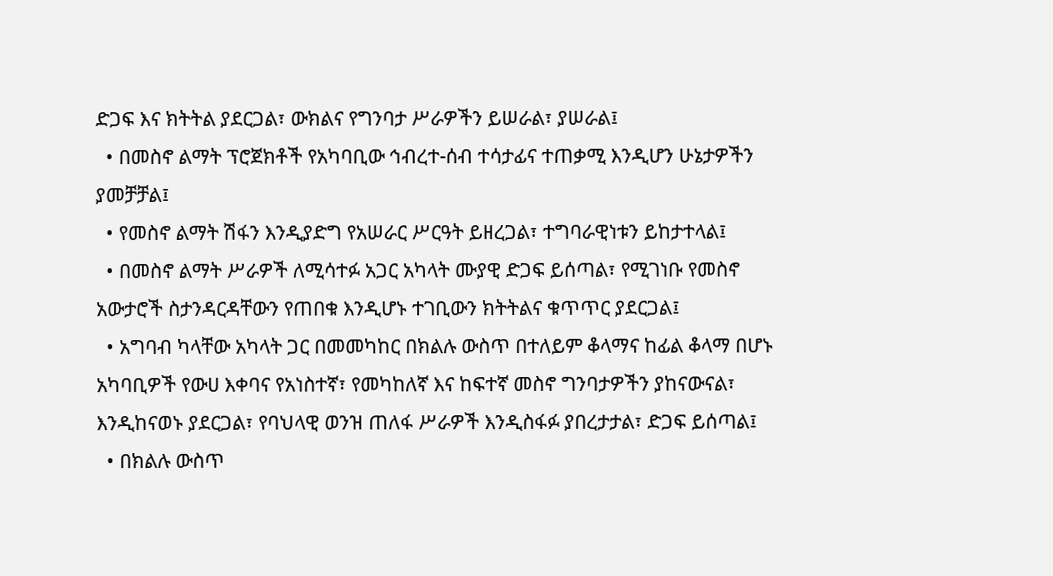ድጋፍ እና ክትትል ያደርጋል፣ ውክልና የግንባታ ሥራዎችን ይሠራል፣ ያሠራል፤
  • በመስኖ ልማት ፕሮጀክቶች የአካባቢው ኅብረተ-ሰብ ተሳታፊና ተጠቃሚ እንዲሆን ሁኔታዎችን ያመቻቻል፤
  • የመስኖ ልማት ሽፋን እንዲያድግ የአሠራር ሥርዓት ይዘረጋል፣ ተግባራዊነቱን ይከታተላል፤
  • በመስኖ ልማት ሥራዎች ለሚሳተፉ አጋር አካላት ሙያዊ ድጋፍ ይሰጣል፣ የሚገነቡ የመስኖ አውታሮች ስታንዳርዳቸውን የጠበቁ እንዲሆኑ ተገቢውን ክትትልና ቁጥጥር ያደርጋል፤
  • አግባብ ካላቸው አካላት ጋር በመመካከር በክልሉ ውስጥ በተለይም ቆላማና ከፊል ቆላማ በሆኑ አካባቢዎች የውሀ እቀባና የአነስተኛ፣ የመካከለኛ እና ከፍተኛ መስኖ ግንባታዎችን ያከናውናል፣ እንዲከናወኑ ያደርጋል፣ የባህላዊ ወንዝ ጠለፋ ሥራዎች እንዲስፋፉ ያበረታታል፣ ድጋፍ ይሰጣል፤
  • በክልሉ ውስጥ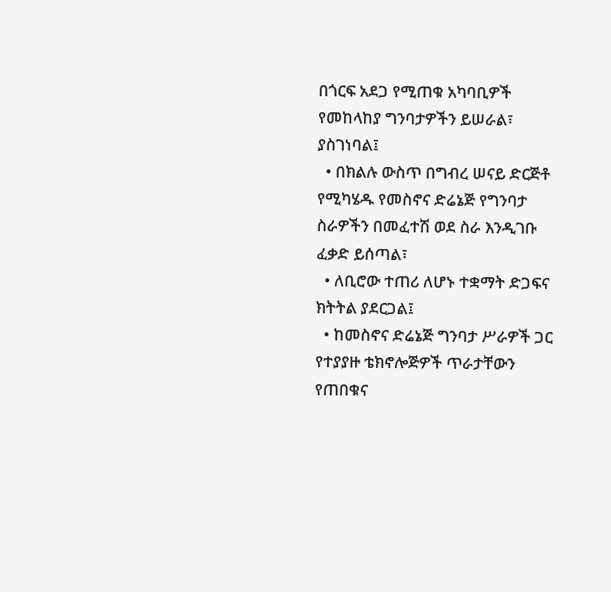በጎርፍ አደጋ የሚጠቁ አካባቢዎች የመከላከያ ግንባታዎችን ይሠራል፣ ያስገነባል፤
  • በክልሉ ውስጥ በግብረ ሠናይ ድርጅቶ የሚካሄዱ የመስኖና ድሬኔጅ የግንባታ ስራዎችን በመፈተሽ ወደ ስራ እንዲገቡ ፈቃድ ይሰጣል፣
  • ለቢሮው ተጠሪ ለሆኑ ተቋማት ድጋፍና ክትትል ያደርጋል፤
  • ከመስኖና ድሬኔጅ ግንባታ ሥራዎች ጋር የተያያዙ ቴክኖሎጅዎች ጥራታቸውን የጠበቁና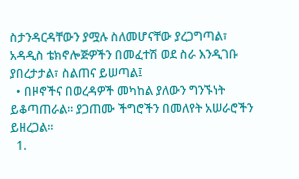ስታንዳርዳቸውን ያሟሉ ስለመሆናቸው ያረጋግጣል፣ አዳዲስ ቴክኖሎጅዎችን በመፈተሽ ወደ ስራ እንዲገቡ ያበረታታል፣ ስልጠና ይሠጣል፤
  • በዞኖችና በወረዳዎች መካከል ያለውን ግንኙነት ይቆጣጠራል፡፡ ያጋጠሙ ችግሮችን በመለየት አሠራሮችን ይዘረጋል፡፡
  1.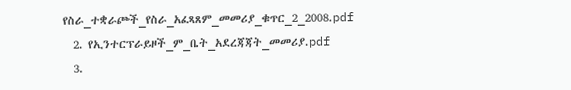የስራ_ተቋራጮች_የስራ_አፈጻጸም_መመሪያ_ቁጥር_2_2008.pdf
  2. የኢንተርፕራይዞች_ም_ቤት_አደረጃጃት_መመሪያ.pdf
  3.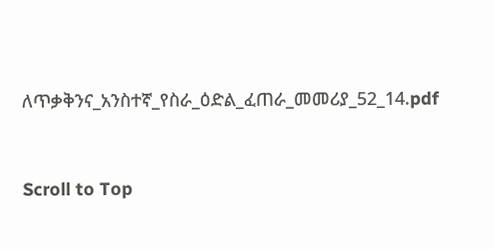ለጥቃቅንና_አንስተኛ_የስራ_ዕድል_ፈጠራ_መመሪያ_52_14.pdf



Scroll to Top